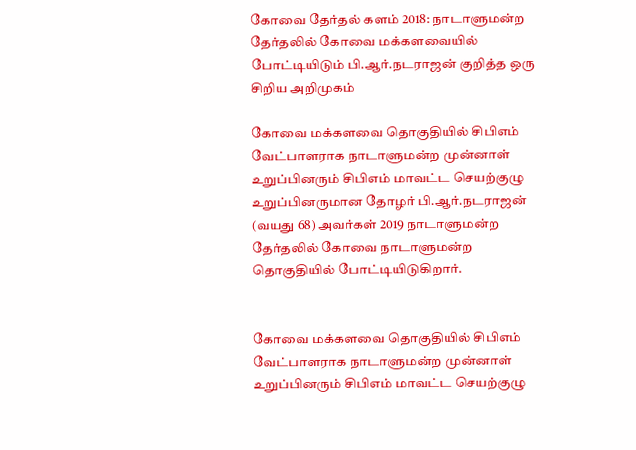கோவை தேர்தல் களம் 2018: நாடாளுமன்ற தேர்தலில் கோவை மக்களவையில் போட்டியிடும் பி.ஆர்.நடராஜன் குறித்த ஒரு சிறிய அறிமுகம்

கோவை மக்களவை தொகுதியில் சிபிஎம் வேட்பாளராக நாடாளுமன்ற முன்னாள் உறுப்பினரும் சிபிஎம் மாவட்ட செயற்குழு உறுப்பினருமான தோழர் பி.ஆர்.நடராஜன் (வயது 68) அவர்கள் 2019 நாடாளுமன்ற தேர்தலில் கோவை நாடாளுமன்ற தொகுதியில் போட்டியிடுகிறார்.


கோவை மக்களவை தொகுதியில் சிபிஎம் வேட்பாளராக நாடாளுமன்ற முன்னாள் உறுப்பினரும் சிபிஎம் மாவட்ட செயற்குழு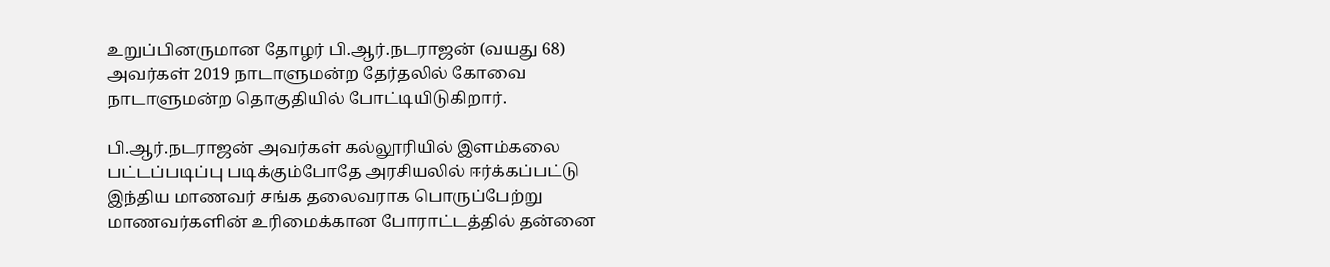உறுப்பினருமான தோழர் பி.ஆர்.நடராஜன் (வயது 68) அவர்கள் 2019 நாடாளுமன்ற தேர்தலில் கோவை நாடாளுமன்ற தொகுதியில் போட்டியிடுகிறார்.

பி.ஆர்.நடராஜன் அவர்கள் கல்லூரியில் இளம்கலை பட்டப்படிப்பு படிக்கும்போதே அரசியலில் ஈர்க்கப்பட்டு இந்திய மாணவர் சங்க தலைவராக பொருப்பேற்று மாணவர்களின் உரிமைக்கான போராட்டத்தில் தன்னை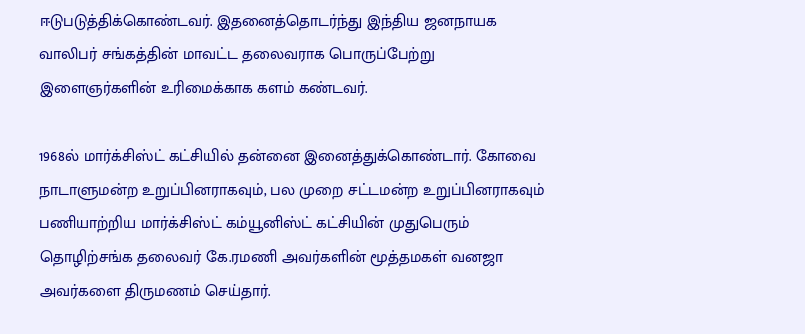ஈடுபடுத்திக்கொண்டவர். இதனைத்தொடர்ந்து இந்திய ஜனநாயக வாலிபர் சங்கத்தின் மாவட்ட தலைவராக பொருப்பேற்று இளைஞர்களின் உரிமைக்காக களம் கண்டவர்.

1968ல் மார்க்சிஸ்ட் கட்சியில் தன்னை இனைத்துக்கொண்டார். கோவை நாடாளுமன்ற உறுப்பினராகவும், பல முறை சட்டமன்ற உறுப்பினராகவும் பணியாற்றிய மார்க்சிஸ்ட் கம்யூனிஸ்ட் கட்சியின் முதுபெரும் தொழிற்சங்க தலைவர் கே.ரமணி அவர்களின் மூத்தமகள் வனஜா அவர்களை திருமணம் செய்தார்.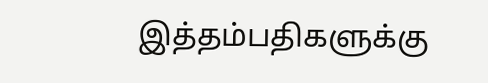இத்தம்பதிகளுக்கு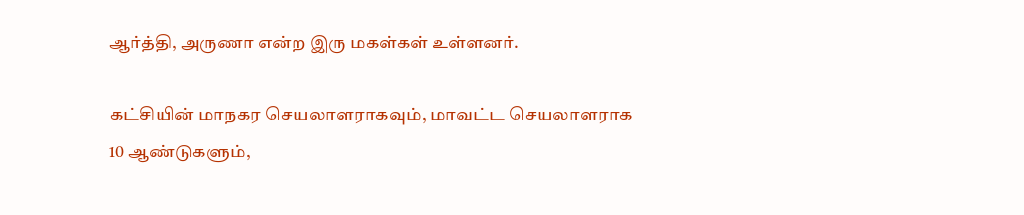ஆர்த்தி, அருணா என்ற இரு மகள்கள் உள்ளனர்.

கட்சியின் மாநகர செயலாளராகவும், மாவட்ட செயலாளராக 10 ஆண்டுகளும்,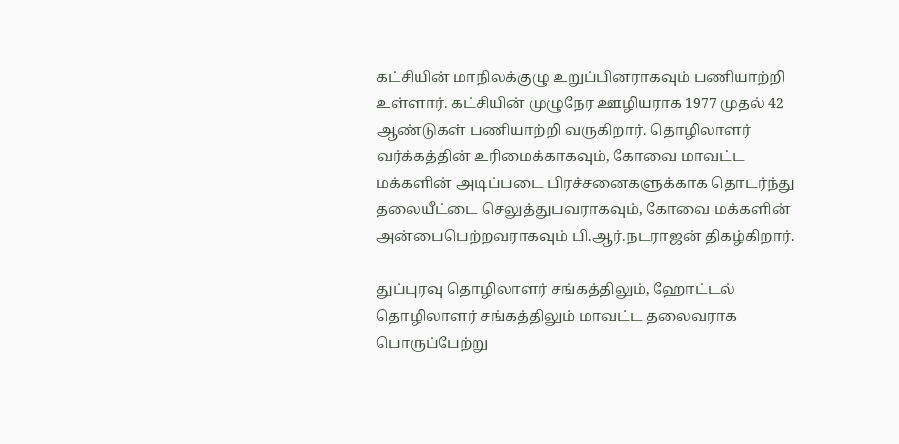கட்சியின் மாநிலக்குழு உறுப்பினராகவும் பணியாற்றி உள்ளார். கட்சியின் முழுநேர ஊழியராக 1977 முதல் 42 ஆண்டுகள் பணியாற்றி வருகிறார். தொழிலாளர் வர்க்கத்தின் உரிமைக்காகவும், கோவை மாவட்ட மக்களின் அடிப்படை பிரச்சனைகளுக்காக தொடர்ந்து தலையீட்டை செலுத்துபவராகவும், கோவை மக்களின் அன்பைபெற்றவராகவும் பி.ஆர்.நடராஜன் திகழ்கிறார்.

துப்புரவு தொழிலாளர் சங்கத்திலும், ஹோட்டல் தொழிலாளர் சங்கத்திலும் மாவட்ட தலைவராக பொருப்பேற்று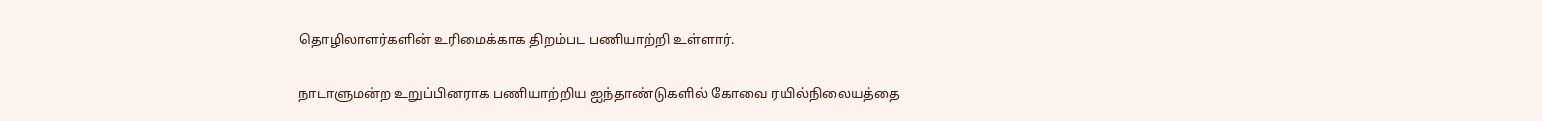தொழிலாளர்களின் உரிமைக்காக திறம்பட பணியாற்றி உள்ளார்.

நாடாளுமன்ற உறுப்பினராக பணியாற்றிய ஐந்தாண்டுகளில் கோவை ரயில்நிலையத்தை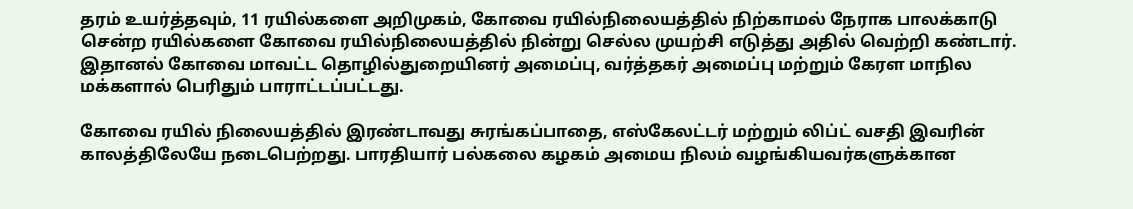தரம் உயர்த்தவும், 11 ரயில்களை அறிமுகம், கோவை ரயில்நிலையத்தில் நிற்காமல் நேராக பாலக்காடு சென்ற ரயில்களை கோவை ரயில்நிலையத்தில் நின்று செல்ல முயற்சி எடுத்து அதில் வெற்றி கண்டார். இதானல் கோவை மாவட்ட தொழில்துறையினர் அமைப்பு, வர்த்தகர் அமைப்பு மற்றும் கேரள மாநில மக்களால் பெரிதும் பாராட்டப்பட்டது.

கோவை ரயில் நிலையத்தில் இரண்டாவது சுரங்கப்பாதை, எஸ்கேலட்டர் மற்றும் லிப்ட் வசதி இவரின் காலத்திலேயே நடைபெற்றது. பாரதியார் பல்கலை கழகம் அமைய நிலம் வழங்கியவர்களுக்கான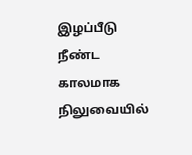இழப்பீடு நீண்ட காலமாக நிலுவையில்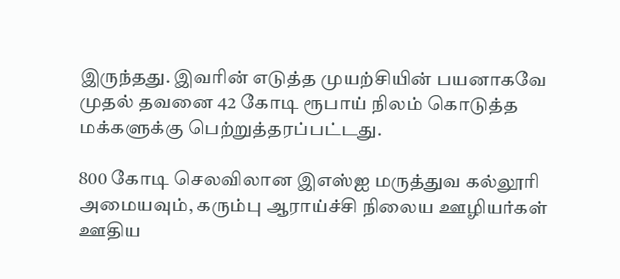இருந்தது. இவரின் எடுத்த முயற்சியின் பயனாகவே முதல் தவனை 42 கோடி ரூபாய் நிலம் கொடுத்த மக்களுக்கு பெற்றுத்தரப்பட்டது.

800 கோடி செலவிலான இஎஸ்ஐ மருத்துவ கல்லூரி அமையவும், கரும்பு ஆராய்ச்சி நிலைய ஊழியர்கள் ஊதிய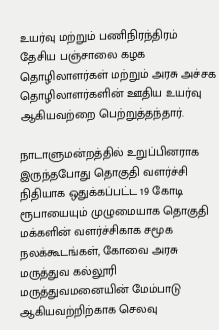உயர்வு மற்றும் பணிநிரந்திரம் தேசிய பஞ்சாலை கழக தொழிலாளர்கள் மற்றும் அரசு அச்சக தொழிலாளர்களின் ஊதிய உயர்வு ஆகியவற்றை பெற்றுத்தந்தார்.

நாடாளுமன்றத்தில் உறுப்பினராக இருந்தபோது தொகுதி வளர்ச்சி நிதியாக ஒதுக்கப்பட்ட 19 கோடி ரூபாயையும் முழுமையாக தொகுதி மக்களின் வளர்ச்சிகாக சமூக நலக்கூடங்கள், கோவை அரசு மருத்துவ கல்லூரி மருத்துவமனையின் மேம்பாடு ஆகியவற்றிற்காக செலவு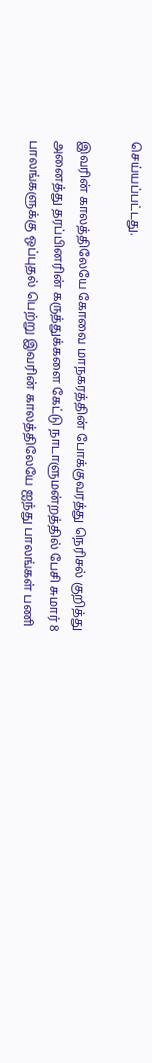செய்யப்பட்டது.

இவரின் காலத்திலேயே கோவை மாநகரத்தின் போக்குவரத்து நெரிசல் குறித்து அனைத்து தரப்பினரின் கருத்துக்களை கேட்டு நாடாளுமன்றத்தில் பேசி சுமார் 8 பாலங்களுக்கு ஒப்புதல் பெற்று இவரின் காலத்திலேயே ஐந்து பாலங்கள் பணி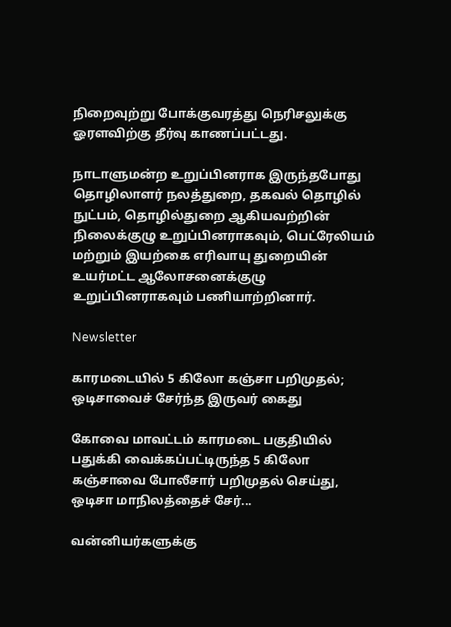நிறைவுற்று போக்குவரத்து நெரிசலுக்கு ஓரளவிற்கு தீர்வு காணப்பட்டது.

நாடாளுமன்ற உறுப்பினராக இருந்தபோது தொழிலாளர் நலத்துறை, தகவல் தொழில் நுட்பம், தொழில்துறை ஆகியவற்றின் நிலைக்குழு உறுப்பினராகவும், பெட்ரேலியம் மற்றும் இயற்கை எரிவாயு துறையின் உயர்மட்ட ஆலோசனைக்குழு உறுப்பினராகவும் பணியாற்றினார்.

Newsletter

காரமடையில் 5 கிலோ கஞ்சா பறிமுதல்; ஒடிசாவைச் சேர்ந்த இருவர் கைது

கோவை மாவட்டம் காரமடை பகுதியில் பதுக்கி வைக்கப்பட்டிருந்த 5 கிலோ கஞ்சாவை போலீசார் பறிமுதல் செய்து, ஒடிசா மாநிலத்தைச் சேர்...

வன்னியர்களுக்கு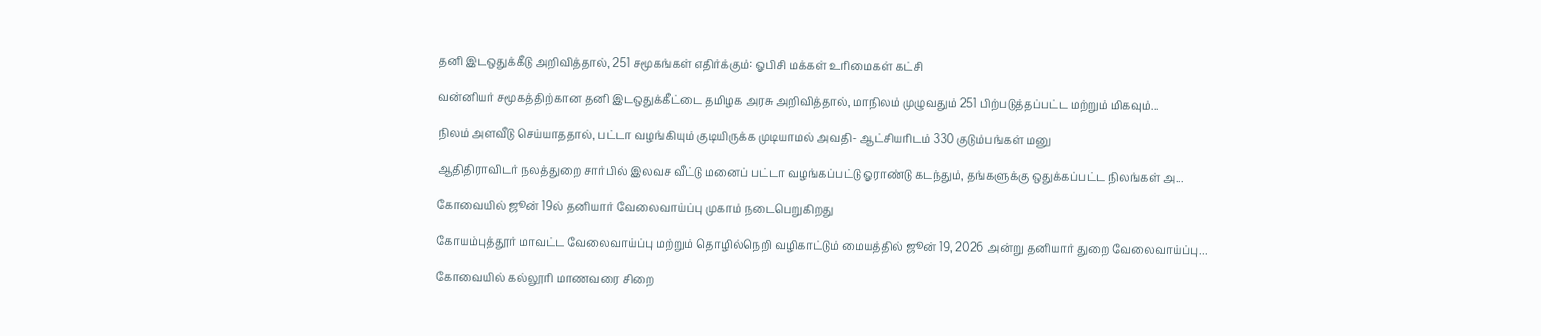தனி இடஒதுக்கீடு அறிவித்தால், 251 சமூகங்கள் எதிர்க்கும்: ஓபிசி மக்கள் உரிமைகள் கட்சி

வன்னியர் சமூகத்திற்கான தனி இடஒதுக்கீட்டை தமிழக அரசு அறிவித்தால், மாநிலம் முழுவதும் 251 பிற்படுத்தப்பட்ட மற்றும் மிகவும்...

நிலம் அளவீடு செய்யாததால், பட்டா வழங்கியும் குடியிருக்க முடியாமல் அவதி- ஆட்சியரிடம் 330 குடும்பங்கள் மனு

ஆதிதிராவிடர் நலத்துறை சார்பில் இலவச வீட்டு மனைப் பட்டா வழங்கப்பட்டு ஓராண்டு கடந்தும், தங்களுக்கு ஒதுக்கப்பட்ட நிலங்கள் அ...

கோவையில் ஜூன் 19ல் தனியார் வேலைவாய்ப்பு முகாம் நடைபெறுகிறது

கோயம்புத்தூர் மாவட்ட வேலைவாய்ப்பு மற்றும் தொழில்நெறி வழிகாட்டும் மையத்தில் ஜூன் 19, 2026 அன்று தனியார் துறை வேலைவாய்ப்பு...

கோவையில் கல்லூரி மாணவரை சிறை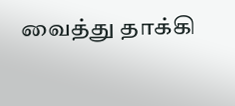வைத்து தாக்கி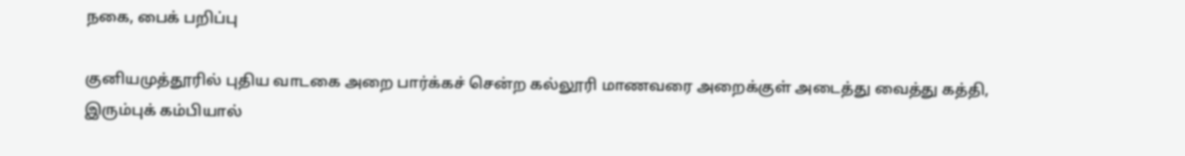நகை, பைக் பறிப்பு

குனியமுத்தூரில் புதிய வாடகை அறை பார்க்கச் சென்ற கல்லூரி மாணவரை அறைக்குள் அடைத்து வைத்து கத்தி, இரும்புக் கம்பியால்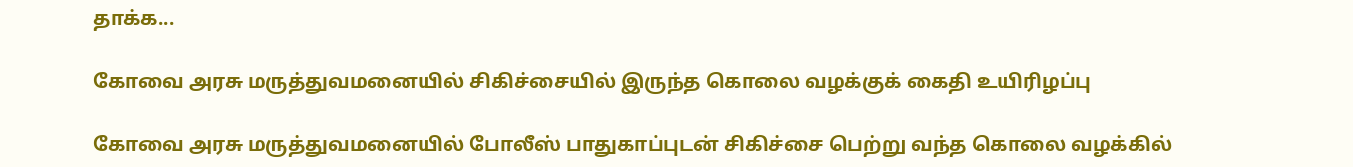தாக்க...

கோவை அரசு மருத்துவமனையில் சிகிச்சையில் இருந்த கொலை வழக்குக் கைதி உயிரிழப்பு

கோவை அரசு மருத்துவமனையில் போலீஸ் பாதுகாப்புடன் சிகிச்சை பெற்று வந்த கொலை வழக்கில்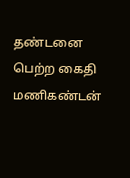தண்டனை பெற்ற கைதி மணிகண்டன்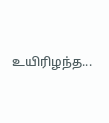உயிரிழந்த...